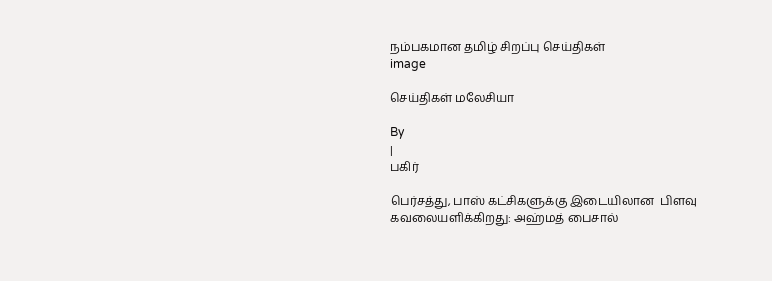நம்பகமான தமிழ் சிறப்பு செய்திகள்
image

செய்திகள் மலேசியா

By
|
பகிர்

பெர்சத்து, பாஸ் கட்சிகளுக்கு இடையிலான  பிளவு கவலையளிக்கிறது: அஹ்மத் பைசால்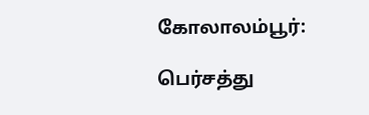கோலாலம்பூர்:

பெர்சத்து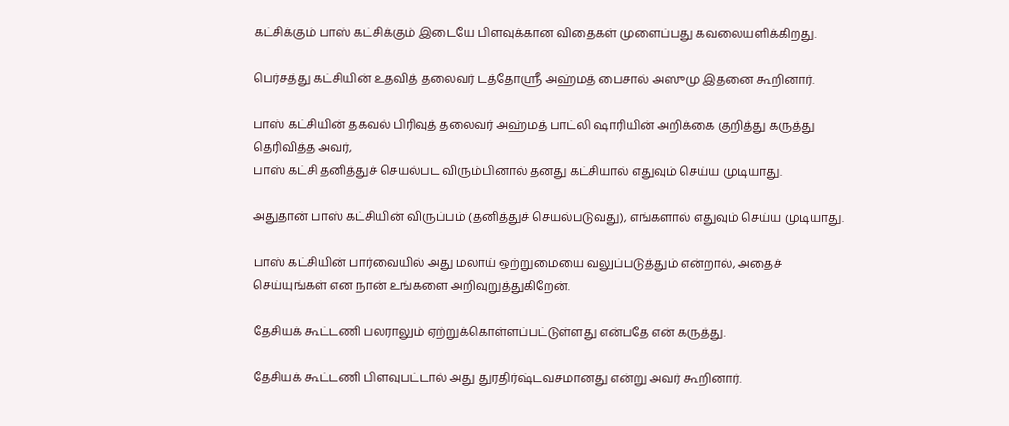கட்சிக்கும் பாஸ் கட்சிக்கும் இடையே பிளவுக்கான விதைகள் முளைப்பது கவலையளிக்கிறது.

பெர்சத்து கட்சியின் உதவித் தலைவர் டத்தோஸ்ரீ அஹ்மத் பைசால் அஸுமு இதனை கூறினார்.

பாஸ் கட்சியின் தகவல் பிரிவுத் தலைவர் அஹ்மத் பாட்லி ஷாரியின் அறிக்கை குறித்து கருத்து தெரிவித்த அவர்,
பாஸ் கட்சி தனித்துச் செயல்பட விரும்பினால் தனது கட்சியால் எதுவும் செய்ய முடியாது.

அதுதான் பாஸ் கட்சியின் விருப்பம் (தனித்துச் செயல்படுவது), எங்களால் எதுவும் செய்ய முடியாது.

பாஸ் கட்சியின் பார்வையில் அது மலாய் ஒற்றுமையை வலுப்படுத்தும் என்றால், அதைச் செய்யுங்கள் என நான் உங்களை அறிவுறுத்துகிறேன்.

தேசியக் கூட்டணி பலராலும் ஏற்றுக்கொள்ளப்பட்டுள்ளது என்பதே என் கருத்து.

தேசியக் கூட்டணி பிளவுபட்டால் அது துரதிர்ஷ்டவசமானது என்று அவர் கூறினார்.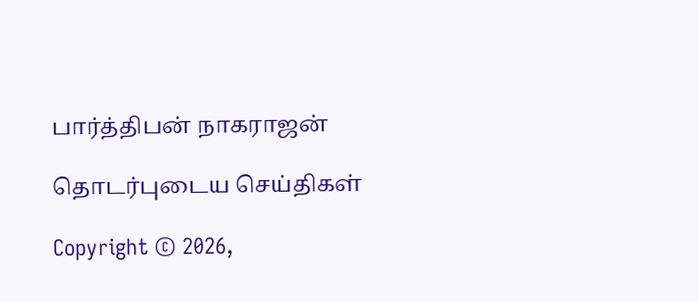பார்த்திபன் நாகராஜன்

தொடர்புடைய செய்திகள்

Copyright © 2026,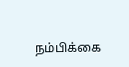நம்பிக்கை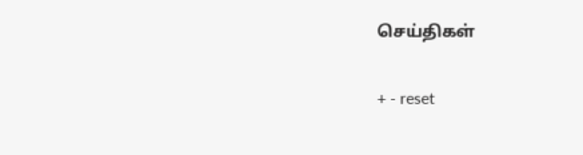செய்திகள்

+ - reset